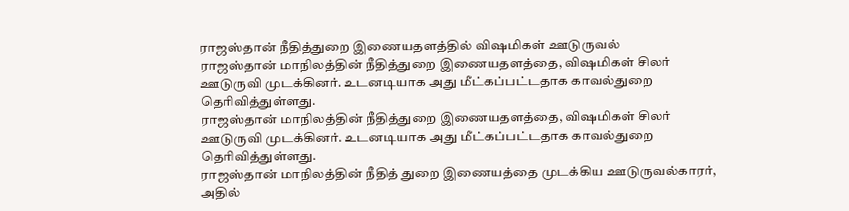ராஜஸ்தான் நீதித்துறை இணையதளத்தில் விஷமிகள் ஊடுருவல்
ராஜஸ்தான் மாநிலத்தின் நீதித்துறை இணையதளத்தை, விஷமிகள் சிலர் ஊடுருவி முடக்கினர். உடனடியாக அது மீட்கப்பட்டதாக காவல்துறை தெரிவித்துள்ளது.
ராஜஸ்தான் மாநிலத்தின் நீதித்துறை இணையதளத்தை, விஷமிகள் சிலர் ஊடுருவி முடக்கினர். உடனடியாக அது மீட்கப்பட்டதாக காவல்துறை தெரிவித்துள்ளது.
ராஜஸ்தான் மாநிலத்தின் நீதித் துறை இணையத்தை முடக்கிய ஊடுருவல்காரர், அதில்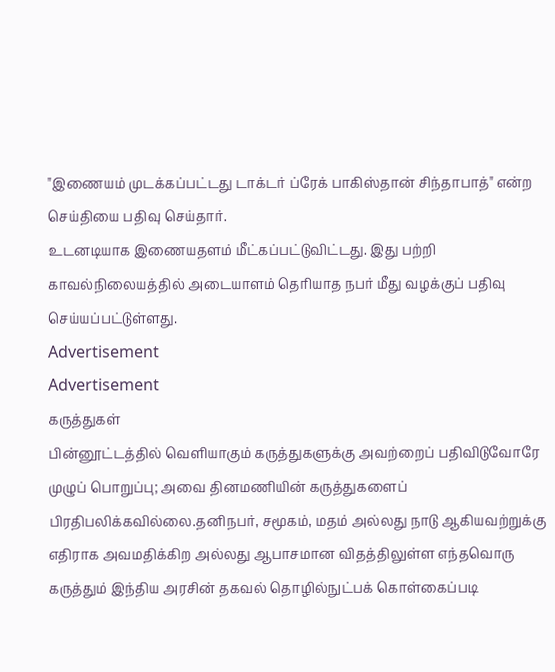"இணையம் முடக்கப்பட்டது டாக்டர் ப்ரேக் பாகிஸ்தான் சிந்தாபாத்" என்ற செய்தியை பதிவு செய்தார்.
உடனடியாக இணையதளம் மீட்கப்பட்டுவிட்டது. இது பற்றி காவல்நிலையத்தில் அடையாளம் தெரியாத நபர் மீது வழக்குப் பதிவு செய்யப்பட்டுள்ளது.
Advertisement
Advertisement
கருத்துகள்
பின்னூட்டத்தில் வெளியாகும் கருத்துகளுக்கு அவற்றைப் பதிவிடுவோரே முழுப் பொறுப்பு; அவை தினமணியின் கருத்துகளைப் பிரதிபலிக்கவில்லை.தனிநபர், சமூகம், மதம் அல்லது நாடு ஆகியவற்றுக்கு எதிராக அவமதிக்கிற அல்லது ஆபாசமான விதத்திலுள்ள எந்தவொரு கருத்தும் இந்திய அரசின் தகவல் தொழில்நுட்பக் கொள்கைப்படி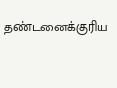தண்டனைக்குரிய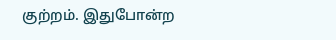குற்றம். இதுபோன்ற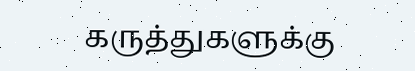கருத்துகளுக்கு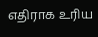எதிராக உரிய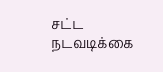சட்ட நடவடிக்கை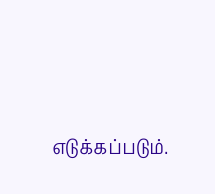எடுக்கப்படும்.